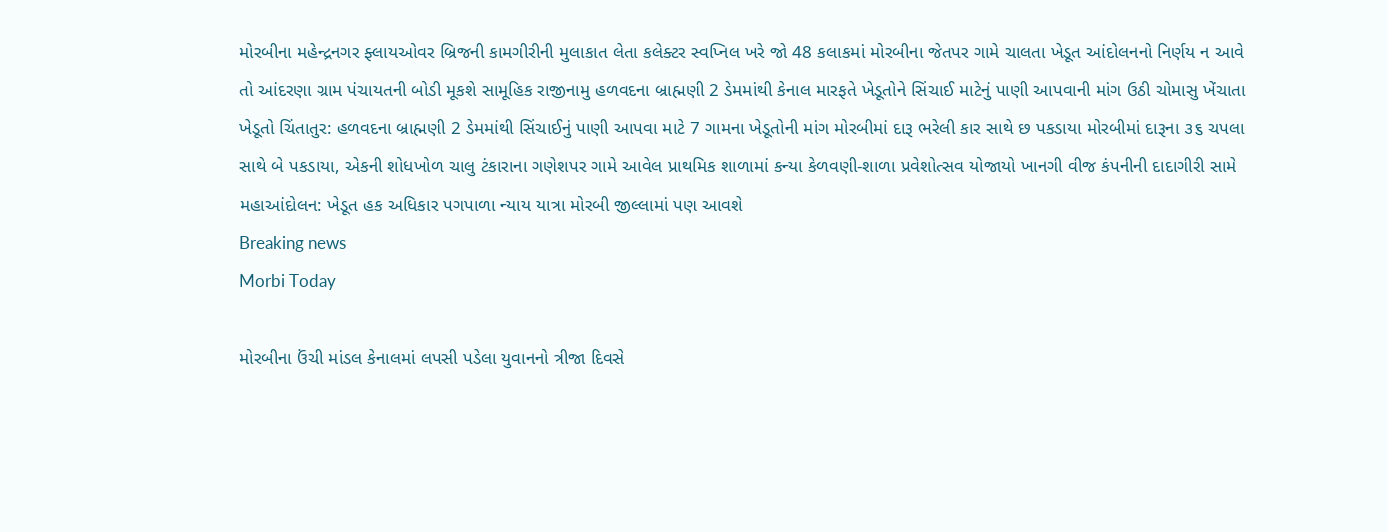મોરબીના મહેન્દ્રનગર ફ્લાયઓવર બ્રિજની કામગીરીની મુલાકાત લેતા કલેક્ટર સ્વપ્નિલ ખરે જો 48 કલાકમાં મોરબીના જેતપર ગામે ચાલતા ખેડૂત આંદોલનનો નિર્ણય ન આવે તો આંદરણા ગ્રામ પંચાયતની બોડી મૂકશે સામૂહિક રાજીનામુ હળવદના બ્રાહ્મણી 2 ડેમમાંથી કેનાલ મારફતે ખેડૂતોને સિંચાઈ માટેનું પાણી આપવાની માંગ ઉઠી ચોમાસુ ખેંચાતા ખેડૂતો ચિંતાતુર: હળવદના બ્રાહ્મણી 2 ડેમમાંથી સિંચાઈનું પાણી આપવા માટે 7 ગામના ખેડૂતોની માંગ મોરબીમાં દારૂ ભરેલી કાર સાથે છ પકડાયા મોરબીમાં દારૂના ૩૬ ચપલા સાથે બે પકડાયા, એકની શોધખોળ ચાલુ ટંકારાના ગણેશપર ગામે આવેલ પ્રાથમિક શાળામાં કન્યા કેળવણી-શાળા પ્રવેશોત્સવ યોજાયો ખાનગી વીજ કંપનીની દાદાગીરી સામે મહાઆંદોલન: ખેડૂત હક અધિકાર પગપાળા ન્યાય યાત્રા મોરબી જીલ્લામાં પણ આવશે
Breaking news
Morbi Today

મોરબીના ઉંચી માંડલ કેનાલમાં લપસી પડેલા યુવાનનો ત્રીજા દિવસે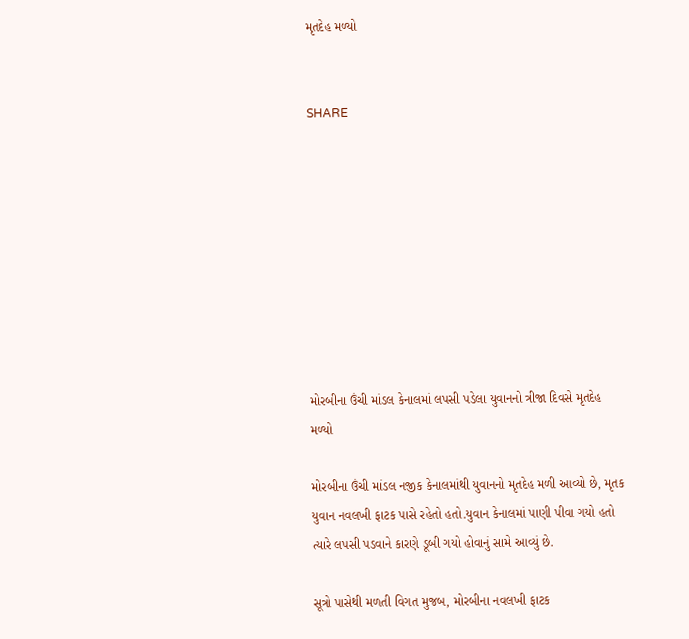મૃતદેહ મળ્યો


SHARE









મોરબીના ઉંચી માંડલ કેનાલમાં લપસી પડેલા યુવાનનો ત્રીજા દિવસે મૃતદેહ મળ્યો

મોરબીના ઉંચી માંડલ નજીક કેનાલમાંથી યુવાનનો મૃતદેહ મળી આવ્યો છે, મૃતક યુવાન નવલખી ફાટક પાસે રહેતો હતો.યુવાન કેનાલમાં પાણી પીવા ગયો હતો ત્યારે લપસી પડવાને કારણે ડૂબી ગયો હોવાનું સામે આવ્યું છે.

સૂત્રો પાસેથી મળતી વિગત મુજબ, મોરબીના નવલખી ફાટક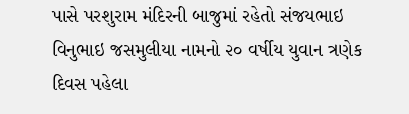પાસે પરશુરામ મંદિરની બાજુમાં રહેતો સંજયભાઇ વિનુભાઇ જસમુલીયા નામનો ૨૦ વર્ષીય યુવાન ત્રણેક દિવસ પહેલા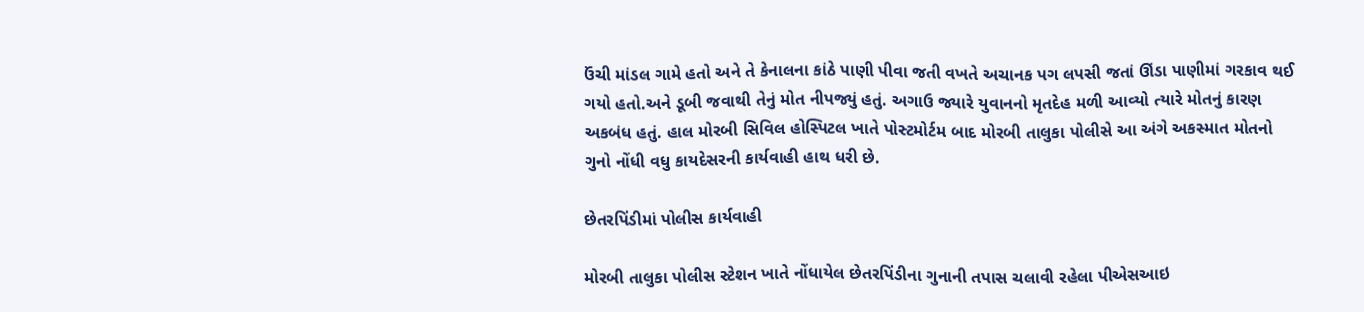ઉંચી માંડલ ગામે હતો અને તે કેનાલના કાંઠે પાણી પીવા જતી વખતે અચાનક પગ લપસી જતાં ઊંડા પાણીમાં ગરકાવ થઈ ગયો હતો.અને ડૂબી જવાથી તેનું મોત નીપજ્યું હતું. અગાઉ જ્યારે યુવાનનો મૃતદેહ મળી આવ્યો ત્યારે મોતનું કારણ અકબંધ હતું. હાલ મોરબી સિવિલ હોસ્પિટલ ખાતે પોસ્ટમોર્ટમ બાદ મોરબી તાલુકા પોલીસે આ અંગે અકસ્માત મોતનો ગુનો નોંધી વધુ કાયદેસરની કાર્યવાહી હાથ ધરી છે.

છેતરપિંડીમાં પોલીસ કાર્યવાહી

મોરબી તાલુકા પોલીસ સ્ટેશન ખાતે નોંધાયેલ છેતરપિંડીના ગુનાની તપાસ ચલાવી રહેલા પીએસઆઇ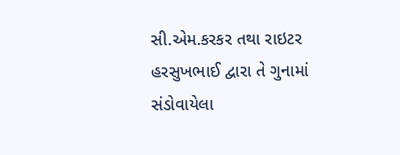સી.એમ.કરકર તથા રાઇટર હરસુખભાઈ દ્વારા તે ગુનામાં સંડોવાયેલા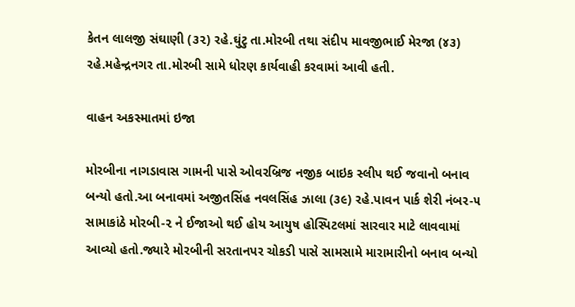કેતન લાલજી સંઘાણી (૩૨) રહે.ઘુંટુ તા.મોરબી તથા સંદીપ માવજીભાઈ મેરજા (૪૩) રહે.મહેન્દ્રનગર તા.મોરબી સામે ધોરણ કાર્યવાહી કરવામાં આવી હતી.

વાહન અકસ્માતમાં ઇજા

મોરબીના નાગડાવાસ ગામની પાસે ઓવરબ્રિજ નજીક બાઇક સ્લીપ થઈ જવાનો બનાવ બન્યો હતો.આ બનાવમાં અજીતસિંહ નવલસિંહ ઝાલા (૩૯) રહે.પાવન પાર્ક શેરી નંબર-૫ સામાકાંઠે મોરબી-૨ ને ઈજાઓ થઈ હોય આયુષ હોસ્પિટલમાં સારવાર માટે લાવવામાં આવ્યો હતો.જ્યારે મોરબીની સરતાનપર ચોકડી પાસે સામસામે મારામારીનો બનાવ બન્યો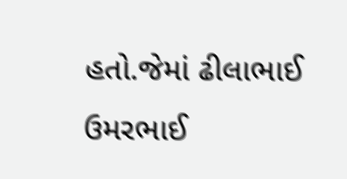હતો.જેમાં ઢીલાભાઈ ઉમરભાઈ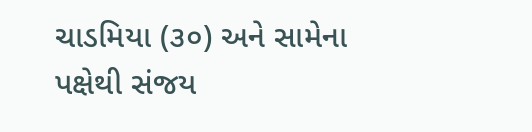ચાડમિયા (૩૦) અને સામેના પક્ષેથી સંજય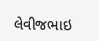લેવીજભાઇ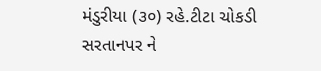મંડુરીયા (૩૦) રહે.ટીટા ચોકડી સરતાનપર ને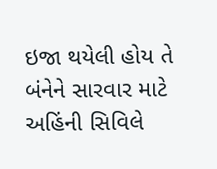ઇજા થયેલી હોય તે બંનેને સારવાર માટે અહિંની સિવિલે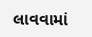લાવવામાં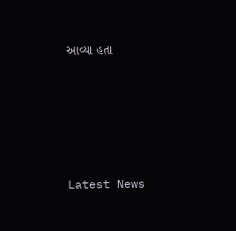આવ્યા હતા






Latest News